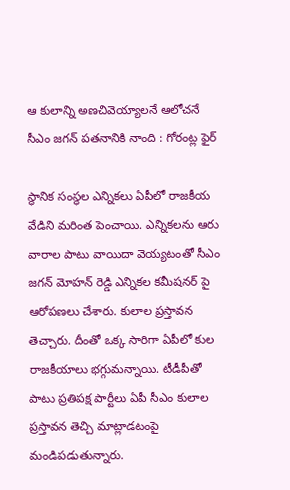ఆ కులాన్ని అణచివెయ్యాలనే ఆలోచనే సీఎం జగన్ పతనానికి నాంది : గోరంట్ల ఫైర్

స్థానిక సంస్థల ఎన్నికలు ఏపీలో రాజకీయ వేడిని మరింత పెంచాయి. ఎన్నికలను ఆరు వారాల పాటు వాయిదా వెయ్యటంతో సీఎం జగన్ మోహన్ రెడ్డి ఎన్నికల కమీషనర్ పై ఆరోపణలు చేశారు. కులాల ప్రస్తావన తెచ్చారు. దీంతో ఒక్క సారిగా ఏపీలో కుల రాజకీయాలు భగ్గుమన్నాయి. టీడీపీతో పాటు ప్రతిపక్ష పార్టీలు ఏపీ సీఎం కులాల ప్రస్తావన తెచ్చి మాట్లాడటంపై మండిపడుతున్నారు.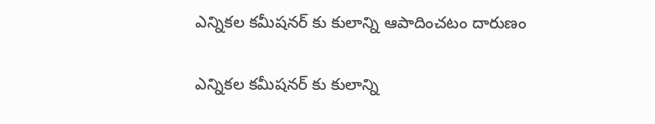ఎన్నికల కమీషనర్ కు కులాన్ని ఆపాదించటం దారుణం

ఎన్నికల కమీషనర్ కు కులాన్ని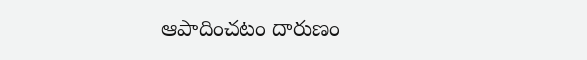ఆపాదించటం దారుణం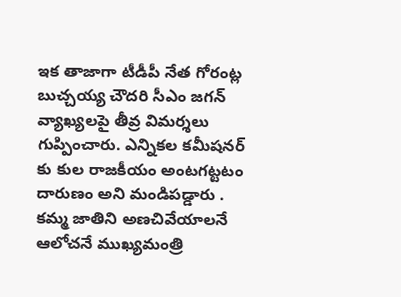ఇక తాజాగా టీడీపీ నేత గోరంట్ల బుచ్చయ్య చౌదరి సీఎం జగన్ వ్యాఖ్యలపై తీవ్ర విమర్శలు గుప్పించారు. ఎన్నికల కమీషనర్ కు కుల రాజకీయం అంటగట్టటం దారుణం అని మండిపడ్డారు . కమ్మ జాతిని అణచివేయాలనే ఆలోచనే ముఖ్యమంత్రి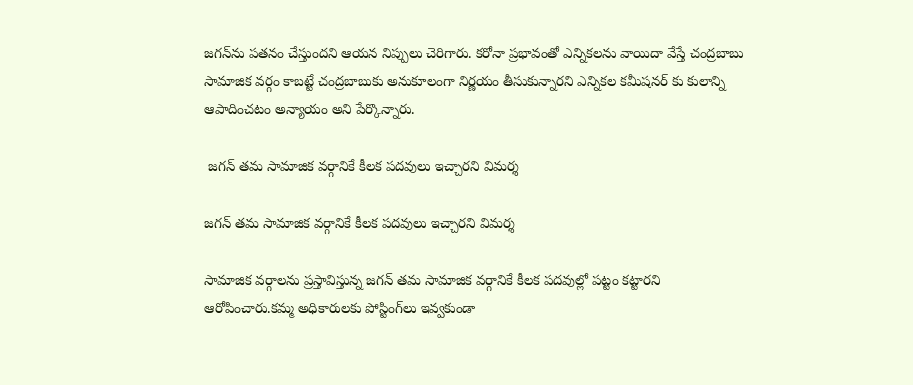జగన్‌ను పతనం చేస్తుందని ఆయన నిప్పులు చెరిగారు. కరోనా ప్రభావంతో ఎన్నికలను వాయిదా వేస్తే చంద్రబాబు సామాజిక వర్గం కాబట్టే చంద్రబాబుకు అనుకూలంగా నిర్ణయం తీసుకున్నారని ఎన్నికల కమీషనర్ కు కులాన్ని ఆపాదించటం అన్యాయం అని పేర్కొన్నారు.

 జగన్ తమ సామాజిక వర్గానికే కీలక పదవులు ఇచ్చారని విమర్శ

జగన్ తమ సామాజిక వర్గానికే కీలక పదవులు ఇచ్చారని విమర్శ

సామాజిక వర్గాలను ప్రస్తావిస్తున్న జగన్ తమ సామాజిక వర్గానికే కీలక పదవుల్లో పట్టం కట్టారని ఆరోపించారు.కమ్మ అధికారులకు పోస్టింగ్‌లు ఇవ్వకుండా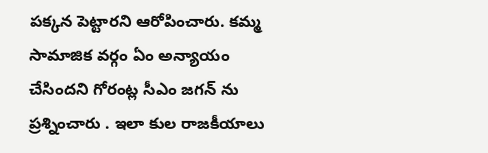పక్కన పెట్టారని ఆరోపించారు. కమ్మ సామాజిక వర్గం ఏం అన్యాయం చేసిందని గోరంట్ల సీఎం జగన్ ను ప్రశ్నించారు . ఇలా కుల రాజకీయాలు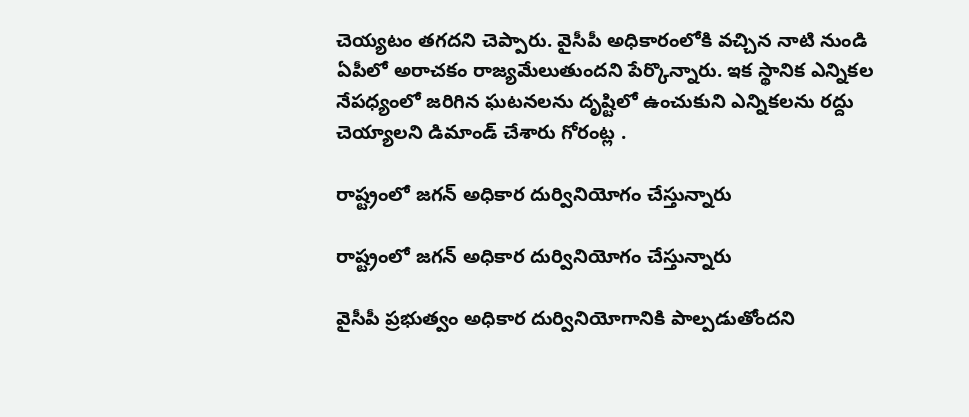చెయ్యటం తగదని చెప్పారు. వైసీపీ అధికారంలోకి వచ్చిన నాటి నుండి ఏపీలో అరాచకం రాజ్యమేలుతుందని పేర్కొన్నారు. ఇక స్థానిక ఎన్నికల నేపధ్యంలో జరిగిన ఘటనలను దృష్టిలో ఉంచుకుని ఎన్నికలను రద్దు చెయ్యాలని డిమాండ్ చేశారు గోరంట్ల .

రాష్ట్రంలో జగన్ అధికార దుర్వినియోగం చేస్తున్నారు

రాష్ట్రంలో జగన్ అధికార దుర్వినియోగం చేస్తున్నారు

వైసీపీ ప్రభుత్వం అధికార దుర్వినియోగానికి పాల్పడుతోందని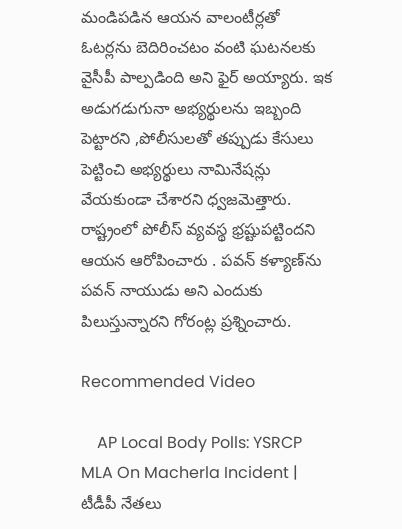మండిపడిన ఆయన వాలంటీర్లతో ఓటర్లను బెదిరించటం వంటి ఘటనలకు వైసీపీ పాల్పడింది అని ఫైర్ అయ్యారు. ఇక అడుగడుగునా అభ్యర్థులను ఇబ్బంది పెట్టారని ,పోలీసులతో తప్పుడు కేసులు పెట్టించి అభ్యర్థులు నామినేషన్లు వేయకుండా చేశారని ధ్వజమెత్తారు. రాష్ట్రంలో పోలీస్ వ్యవస్థ భ్రష్టుపట్టిందని ఆయన ఆరోపించారు . పవన్ కళ్యాణ్‌ను పవన్ నాయుడు అని ఎందుకు పిలుస్తున్నారని గోరంట్ల ప్రశ్నించారు.

Recommended Video

    AP Local Body Polls: YSRCP MLA On Macherla Incident | టీడీపీ నేతలు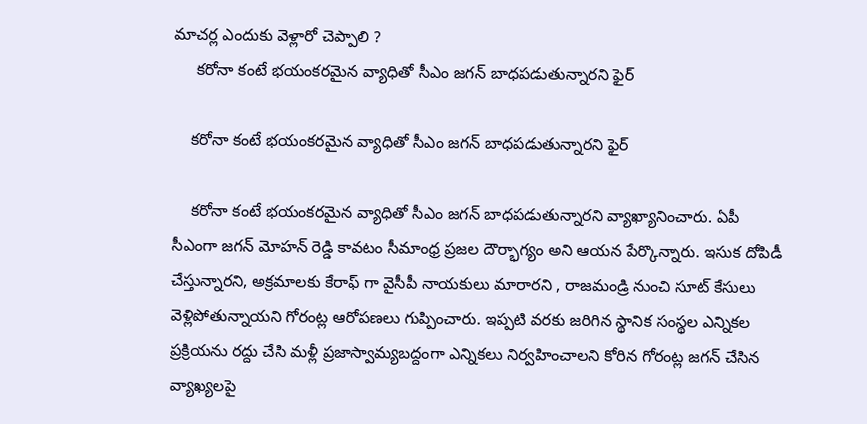మాచర్ల ఎందుకు వెళ్లారో చెప్పాలి ?
     కరోనా కంటే భయంకరమైన వ్యాధితో సీఎం జగన్ బాధపడుతున్నారని ఫైర్

    కరోనా కంటే భయంకరమైన వ్యాధితో సీఎం జగన్ బాధపడుతున్నారని ఫైర్

    కరోనా కంటే భయంకరమైన వ్యాధితో సీఎం జగన్ బాధపడుతున్నారని వ్యాఖ్యానించారు. ఏపీ సీఎంగా జగన్ మోహన్ రెడ్డి కావటం సీమాంధ్ర ప్రజల దౌర్భాగ్యం అని ఆయన పేర్కొన్నారు. ఇసుక దోపిడీ చేస్తున్నారని, అక్రమాలకు కేరాఫ్ గా వైసీపీ నాయకులు మారారని , రాజమండ్రి నుంచి సూట్‌ కేసులు వెళ్లిపోతున్నాయని గోరంట్ల ఆరోపణలు గుప్పించారు. ఇప్పటి వరకు జరిగిన స్థానిక సంస్థల ఎన్నికల ప్రక్రియను రద్దు చేసి మళ్లీ ప్రజాస్వామ్యబద్దంగా ఎన్నికలు నిర్వహించాలని కోరిన గోరంట్ల జగన్ చేసిన వ్యాఖ్యలపై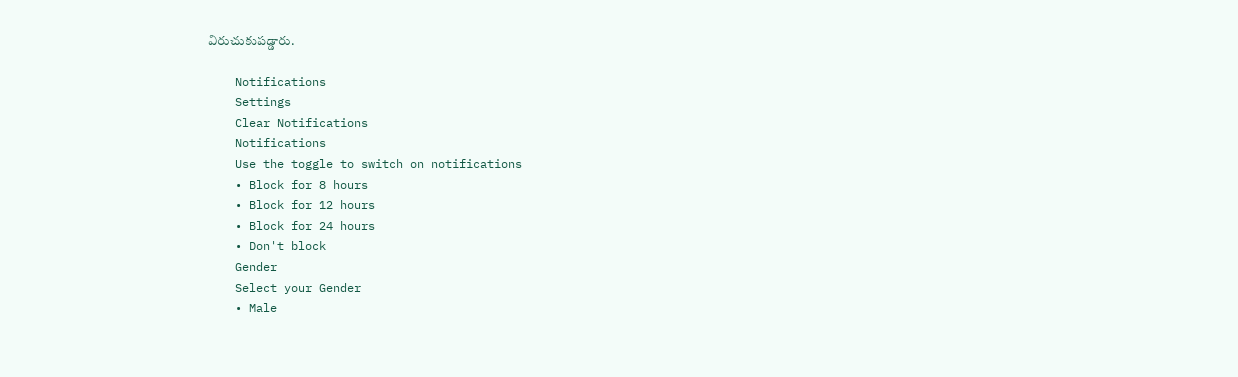విరుచుకుపడ్డారు.

    Notifications
    Settings
    Clear Notifications
    Notifications
    Use the toggle to switch on notifications
    • Block for 8 hours
    • Block for 12 hours
    • Block for 24 hours
    • Don't block
    Gender
    Select your Gender
    • Male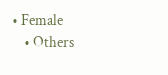• Female
    • Others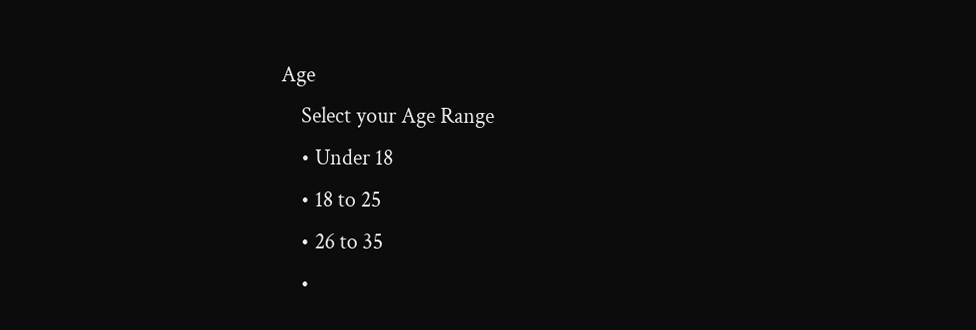Age
    Select your Age Range
    • Under 18
    • 18 to 25
    • 26 to 35
    •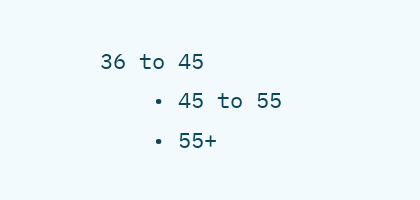36 to 45
    • 45 to 55
    • 55+